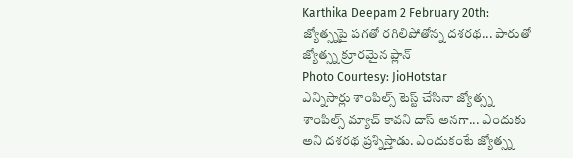Karthika Deepam 2 February 20th: జ్యోత్స్నపై పగతో రగిలిపోతోన్న దశరథ... పారుతో జ్యోత్స్న క్రూరమైన ప్లాన్
Photo Courtesy: JioHotstar
ఎన్నిసార్లు శాంపిల్స్ టెస్ట్ చేసినా జ్యోత్స్న శాంపిల్స్ మ్యాచ్ కావని దాస్ అనగా... ఎందుకు అని దశరథ ప్రశ్నిస్తాడు. ఎందుకంటే జ్యోత్స్న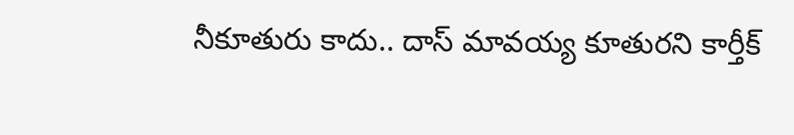నీకూతురు కాదు.. దాస్ మావయ్య కూతురని కార్తీక్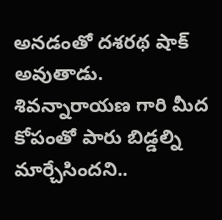అనడంతో దశరథ షాక్ అవుతాడు. శివన్నారాయణ గారి మీద కోపంతో పారు బిడ్డల్ని మార్చేసిందని..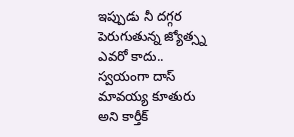ఇప్పుడు నీ దగ్గర పెరుగుతున్న జ్యోత్స్న ఎవరో కాదు.. స్వయంగా దాస్ మావయ్య కూతురు అని కార్తీక్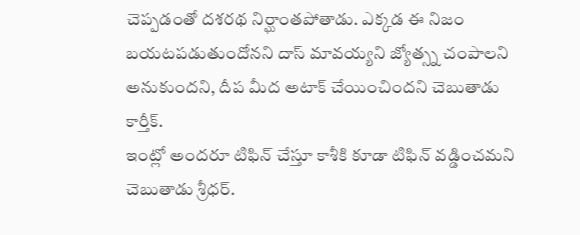చెప్పడంతో దశరథ నిర్ఘాంతపోతాడు. ఎక్కడ ఈ నిజం బయటపడుతుందోనని దాస్ మావయ్యని జ్యోత్స్న చంపాలని అనుకుందని, దీప మీద అటాక్ చేయించిందని చెబుతాడు కార్తీక్.
ఇంట్లో అందరూ టిఫిన్ చేస్తూ కాశీకి కూడా టిఫిన్ వడ్డించమని చెబుతాడు శ్రీధర్.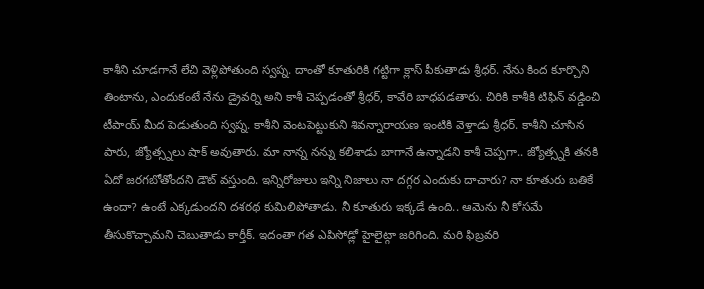కాశీని చూడగానే లేచి వెళ్లిపోతుంది స్వప్న. దాంతో కూతురికి గట్టిగా క్లాస్ పీకుతాడు శ్రీధర్. నేను కింద కూర్చొని తింటాను, ఎందుకంటే నేను డ్రైవర్ని అని కాశీ చెప్పడంతో శ్రీధర్, కావేరి బాధపడతారు. చిరికి కాశీకి టిఫిన్ వడ్డించి టీపాయ్ మీద పెడుతుంది స్వప్న. కాశీని వెంటపెట్టుకుని శివన్నారాయణ ఇంటికి వెళ్తాడు శ్రీధర్. కాశీని చూసిన పారు, జ్యోత్స్నలు షాక్ అవుతారు. మా నాన్న నన్ను కలిశాడు బాగానే ఉన్నాడని కాశీ చెప్పగా.. జ్యోత్స్నకి తనకి ఏదో జరగబోతోందని డౌట్ వస్తుంది. ఇన్నిరోజులు ఇన్ని నిజాలు నా దగ్గర ఎందుకు దాచారు? నా కూతురు బతికే ఉందా? ఉంటే ఎక్కడుందని దశరథ కుమిలిపోతాడు. నీ కూతురు ఇక్కడే ఉంది.. ఆమెను నీ కోసమే తీసుకొచ్చామని చెబుతాడు కార్తీక్. ఇదంతా గత ఎపిసోడ్లో హైలైట్గా జరిగింది. మరి ఫిబ్రవరి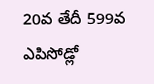20వ తేదీ 599వ ఎపిసోడ్లో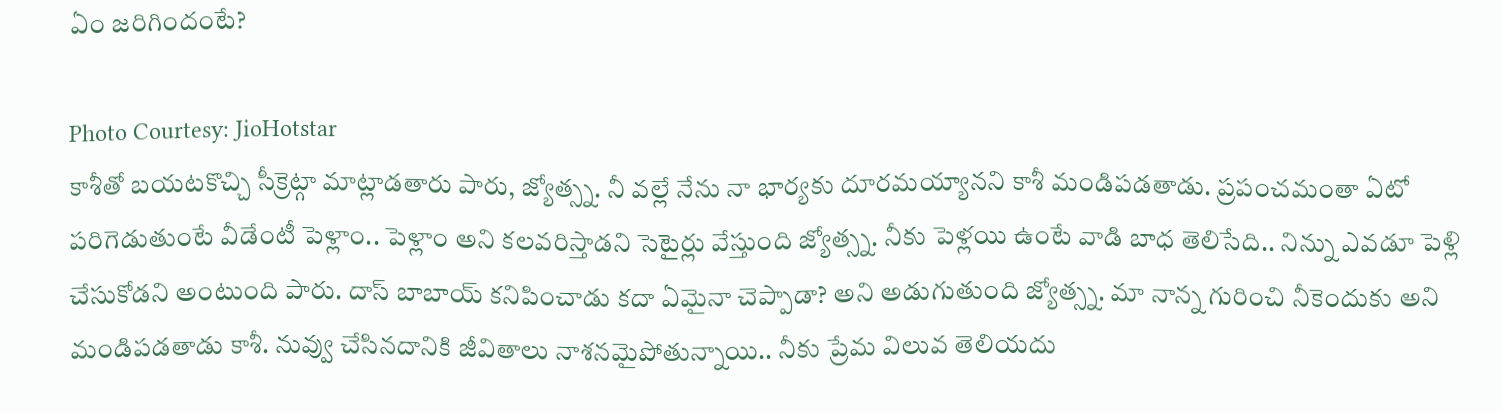ఏం జరిగిందంటే?

Photo Courtesy: JioHotstar
కాశీతో బయటకొచ్చి సీక్రెట్గా మాట్లాడతారు పారు, జ్యోత్స్న. నీ వల్లే నేను నా భార్యకు దూరమయ్యానని కాశీ మండిపడతాడు. ప్రపంచమంతా ఏటో పరిగెడుతుంటే వీడేంటీ పెళ్లాం.. పెళ్లాం అని కలవరిస్తాడని సెటైర్లు వేస్తుంది జ్యోత్స్న. నీకు పెళ్లయి ఉంటే వాడి బాధ తెలిసేది.. నిన్ను ఎవడూ పెళ్లి చేసుకోడని అంటుంది పారు. దాస్ బాబాయ్ కనిపించాడు కదా ఏమైనా చెప్పాడా? అని అడుగుతుంది జ్యోత్స్న. మా నాన్న గురించి నీకెందుకు అని మండిపడతాడు కాశీ. నువ్వు చేసినదానికి జీవితాలు నాశనమైపోతున్నాయి.. నీకు ప్రేమ విలువ తెలియదు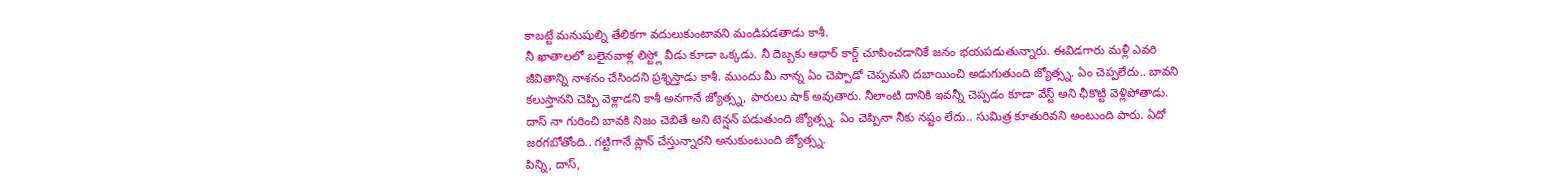కాబట్టే మనుషుల్ని తేలికగా వదులుకుంటావని మండిపడతాడు కాశీ.
నీ ఖాతాలలో బలైనవాళ్ల లిస్ట్లో వీడు కూడా ఒక్కడు. నీ దెబ్బకు ఆధార్ కార్డ్ చూపించడానికే జనం భయపడుతున్నారు. ఈవిడగారు మళ్లీ ఎవరి జీవితాన్ని నాశనం చేసిందని ప్రశ్నిస్తాడు కాశీ. ముందు మీ నాన్న ఏం చెప్పాడో చెప్పమని దబాయించి అడుగుతుంది జ్యోత్స్న. ఏం చెప్పలేదు.. బావని కలుస్తానని చెప్పి వెళ్లాడని కాశీ అనగానే జ్యోత్స్న, పారులు షాక్ అవుతారు. నీలాంటి దానికి ఇవన్నీ చెప్పడం కూడా వేస్ట్ అని ఛీకొట్టి వెళ్లిపోతాడు. దాస్ నా గురించి బావకి నిజం చెబితే అని టెన్షన్ పడుతుంది జ్యోత్స్న. ఏం చెప్పినా నీకు నష్టం లేదు.. సుమిత్ర కూతురివని అంటుంది పారు. ఏదో జరగబోతోంది.. గట్టిగానే ప్లాన్ చేస్తున్నారని అనుకుంటుంది జ్యోత్స్న.
పిన్ని, దాస్,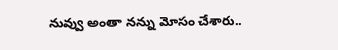నువ్వు అంతా నన్ను మోసం చేశారు..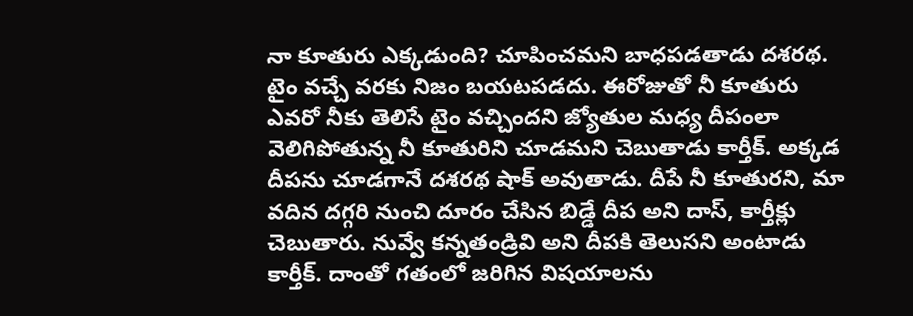నా కూతురు ఎక్కడుంది? చూపించమని బాధపడతాడు దశరథ. టైం వచ్చే వరకు నిజం బయటపడదు. ఈరోజుతో నీ కూతురు ఎవరో నీకు తెలిసే టైం వచ్చిందని జ్యోతుల మధ్య దీపంలా వెలిగిపోతున్న నీ కూతురిని చూడమని చెబుతాడు కార్తీక్. అక్కడ దీపను చూడగానే దశరథ షాక్ అవుతాడు. దీపే నీ కూతురని, మా వదిన దగ్గరి నుంచి దూరం చేసిన బిడ్డే దీప అని దాస్, కార్తీక్లు చెబుతారు. నువ్వే కన్నతండ్రివి అని దీపకి తెలుసని అంటాడు కార్తీక్. దాంతో గతంలో జరిగిన విషయాలను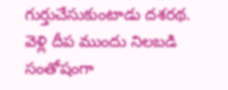గుర్తుచేసుకుంటాడు దశరథ. వెళ్లి దీప ముందు నిలబడి సంతోషంగా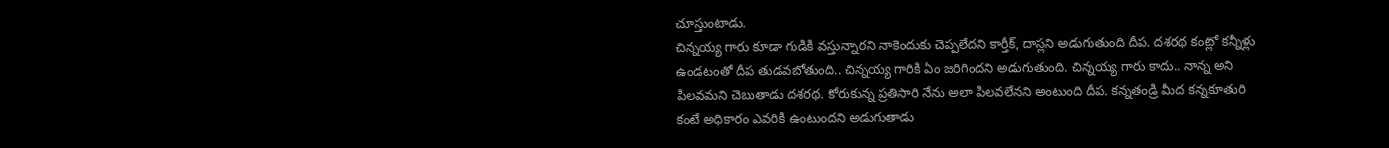చూస్తుంటాడు.
చిన్నయ్య గారు కూడా గుడికి వస్తున్నారని నాకెందుకు చెప్పలేదని కార్తీక్, దాస్లని అడుగుతుంది దీప. దశరథ కంట్లో కన్నీళ్లు ఉండటంతో దీప తుడవబోతుంది.. చిన్నయ్య గారికి ఏం జరిగిందని అడుగుతుంది. చిన్నయ్య గారు కాదు.. నాన్న అని పిలవమని చెబుతాడు దశరథ. కోరుకున్న ప్రతిసారి నేను అలా పిలవలేనని అంటుంది దీప. కన్నతండ్రి మీద కన్నకూతురి కంటే అధికారం ఎవరికి ఉంటుందని అడుగుతాడు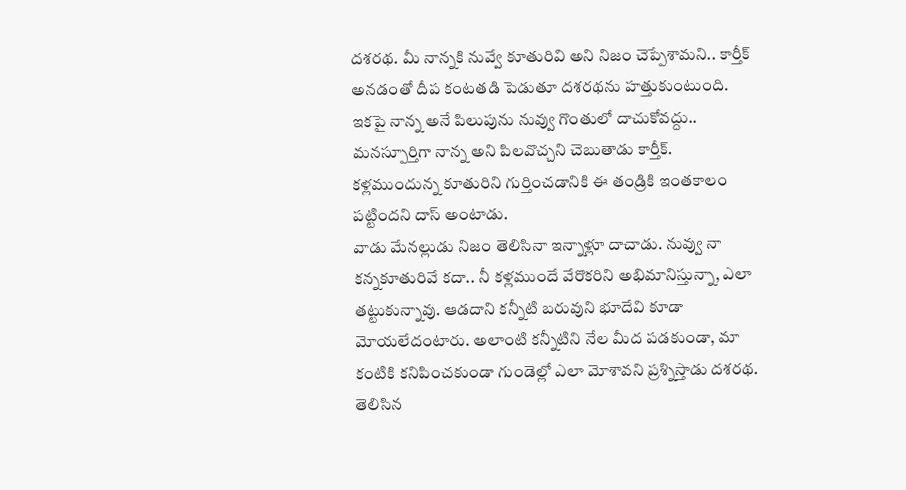దశరథ. మీ నాన్నకి నువ్వే కూతురివి అని నిజం చెప్పేశామని.. కార్తీక్ అనడంతో దీప కంటతడి పెడుతూ దశరథను హత్తుకుంటుంది. ఇకపై నాన్న అనే పిలుపును నువ్వు గొంతులో దాచుకోవద్దు.. మనస్పూర్తిగా నాన్న అని పిలవొచ్చని చెబుతాడు కార్తీక్. కళ్లముందున్న కూతురిని గుర్తించడానికి ఈ తండ్రికి ఇంతకాలం పట్టిందని దాస్ అంటాడు.
వాడు మేనల్లుడు నిజం తెలిసినా ఇన్నాళ్లూ దాచాడు. నువ్వు నా కన్నకూతురివే కదా.. నీ కళ్లముందే వేరొకరిని అభిమానిస్తున్నా, ఎలా తట్టుకున్నావు. ఆడదాని కన్నీటి బరువుని భూదేవి కూడా మోయలేదంటారు. అలాంటి కన్నీటిని నేల మీద పడకుండా, మా కంటికి కనిపించకుండా గుండెల్లో ఎలా మోశావని ప్రశ్నిస్తాడు దశరథ. తెలిసిన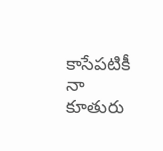కాసేపటికీ నా కూతురు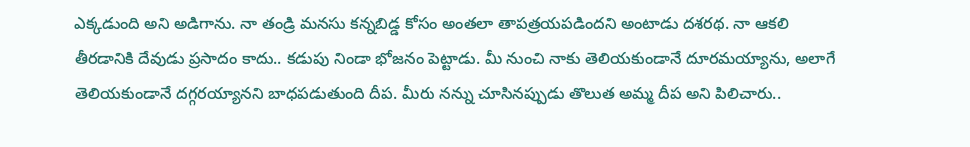ఎక్కడుంది అని అడిగాను. నా తండ్రి మనసు కన్నబిడ్డ కోసం అంతలా తాపత్రయపడిందని అంటాడు దశరథ. నా ఆకలి తీరడానికి దేవుడు ప్రసాదం కాదు.. కడుపు నిండా భోజనం పెట్టాడు. మీ నుంచి నాకు తెలియకుండానే దూరమయ్యాను, అలాగే తెలియకుండానే దగ్గరయ్యానని బాధపడుతుంది దీప. మీరు నన్ను చూసినప్పుడు తొలుత అమ్మ దీప అని పిలిచారు..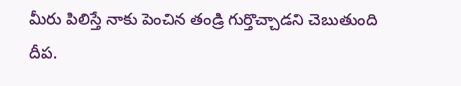మీరు పిలిస్తే నాకు పెంచిన తండ్రి గుర్తొచ్చాడని చెబుతుంది దీప.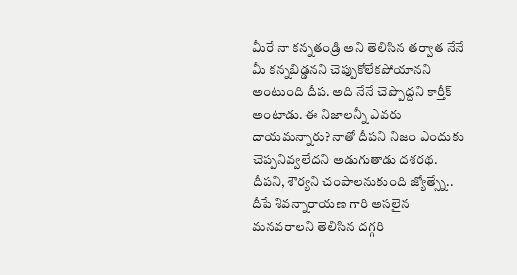మీరే నా కన్నతండ్రి అని తెలిసిన తర్వాత నేనే మీ కన్నబిడ్డనని చెప్పుకోలేకపోయానని అంటుంది దీప. అది నేనే చెప్పొద్దని కార్తీక్ అంటాడు. ఈ నిజాలన్నీ ఎవరు దాయమన్నారు? నాతో దీపని నిజం ఎందుకు చెప్పనివ్వలేదని అడుగుతాడు దశరథ. దీపని, శౌర్యని చంపాలనుకుంది జ్యోత్స్నే.. దీపే శివన్నారాయణ గారి అసలైన మనవరాలని తెలిసిన దగ్గరి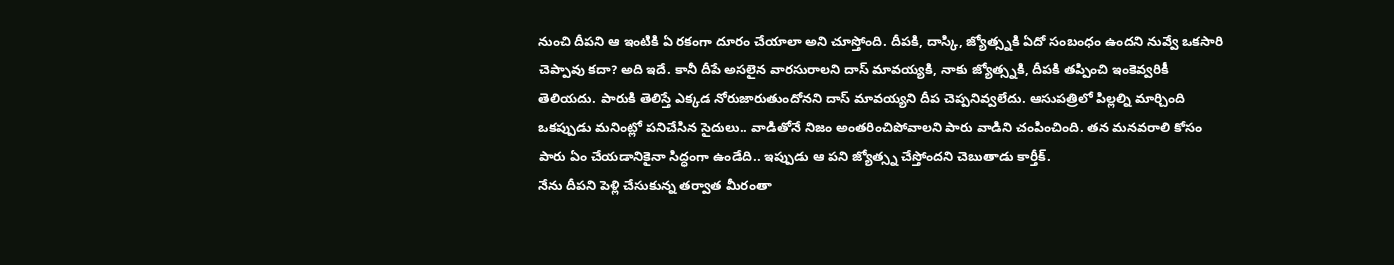నుంచి దీపని ఆ ఇంటికి ఏ రకంగా దూరం చేయాలా అని చూస్తోంది. దీపకి, దాస్కి, జ్యోత్స్నకి ఏదో సంబంధం ఉందని నువ్వే ఒకసారి చెప్పావు కదా? అది ఇదే. కానీ దీపే అసలైన వారసురాలని దాస్ మావయ్యకి, నాకు జ్యోత్స్నకి, దీపకి తప్పించి ఇంకెవ్వరికీ తెలియదు. పారుకి తెలిస్తే ఎక్కడ నోరుజారుతుందోనని దాస్ మావయ్యని దీప చెప్పనివ్వలేదు. ఆసుపత్రిలో పిల్లల్ని మార్చింది ఒకప్పుడు మనింట్లో పనిచేసిన సైదులు.. వాడితోనే నిజం అంతరించిపోవాలని పారు వాడిని చంపించింది. తన మనవరాలి కోసం పారు ఏం చేయడానికైనా సిద్ధంగా ఉండేది.. ఇప్పుడు ఆ పని జ్యోత్స్న చేస్తోందని చెబుతాడు కార్తీక్.
నేను దీపని పెళ్లి చేసుకున్న తర్వాత మీరంతా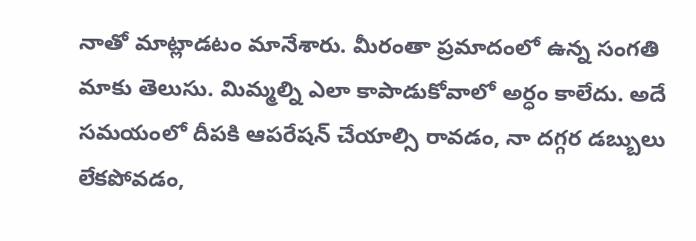నాతో మాట్లాడటం మానేశారు. మీరంతా ప్రమాదంలో ఉన్న సంగతి మాకు తెలుసు. మిమ్మల్ని ఎలా కాపాడుకోవాలో అర్ధం కాలేదు. అదే సమయంలో దీపకి ఆపరేషన్ చేయాల్సి రావడం, నా దగ్గర డబ్బులు లేకపోవడం,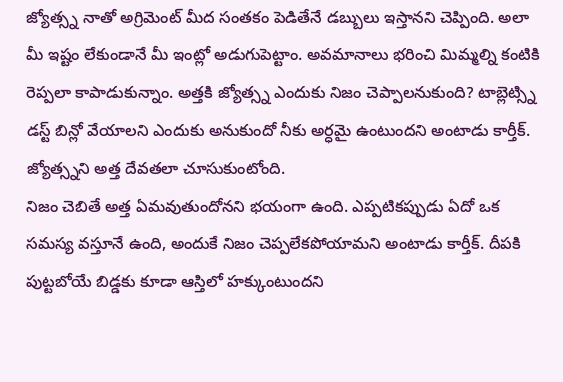జ్యోత్స్న నాతో అగ్రిమెంట్ మీద సంతకం పెడితేనే డబ్బులు ఇస్తానని చెప్పింది. అలా మీ ఇష్టం లేకుండానే మీ ఇంట్లో అడుగుపెట్టాం. అవమానాలు భరించి మిమ్మల్ని కంటికి రెప్పలా కాపాడుకున్నాం. అత్తకి జ్యోత్స్న ఎందుకు నిజం చెప్పాలనుకుంది? టాబ్లెట్స్ని డస్ట్ బిన్లో వేయాలని ఎందుకు అనుకుందో నీకు అర్ధమై ఉంటుందని అంటాడు కార్తీక్. జ్యోత్స్నని అత్త దేవతలా చూసుకుంటోంది.
నిజం చెబితే అత్త ఏమవుతుందోనని భయంగా ఉంది. ఎప్పటికప్పుడు ఏదో ఒక సమస్య వస్తూనే ఉంది, అందుకే నిజం చెప్పలేకపోయామని అంటాడు కార్తీక్. దీపకి పుట్టబోయే బిడ్డకు కూడా ఆస్తిలో హక్కుంటుందని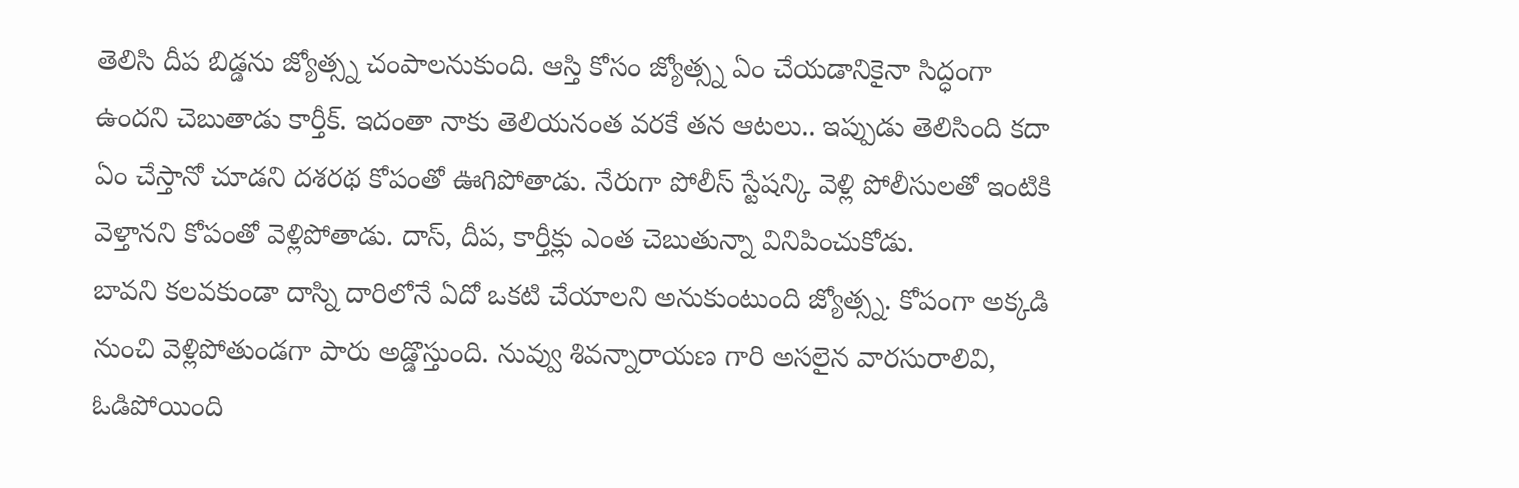తెలిసి దీప బిడ్డను జ్యోత్స్న చంపాలనుకుంది. ఆస్తి కోసం జ్యోత్స్న ఏం చేయడానికైనా సిద్ధంగా ఉందని చెబుతాడు కార్తీక్. ఇదంతా నాకు తెలియనంత వరకే తన ఆటలు.. ఇప్పుడు తెలిసింది కదా ఏం చేస్తానో చూడని దశరథ కోపంతో ఊగిపోతాడు. నేరుగా పోలీస్ స్టేషన్కి వెళ్లి పోలీసులతో ఇంటికి వెళ్తానని కోపంతో వెళ్లిపోతాడు. దాస్, దీప, కార్తీక్లు ఎంత చెబుతున్నా వినిపించుకోడు.
బావని కలవకుండా దాస్ని దారిలోనే ఏదో ఒకటి చేయాలని అనుకుంటుంది జ్యోత్స్న. కోపంగా అక్కడి నుంచి వెళ్లిపోతుండగా పారు అడ్డొస్తుంది. నువ్వు శివన్నారాయణ గారి అసలైన వారసురాలివి, ఓడిపోయింది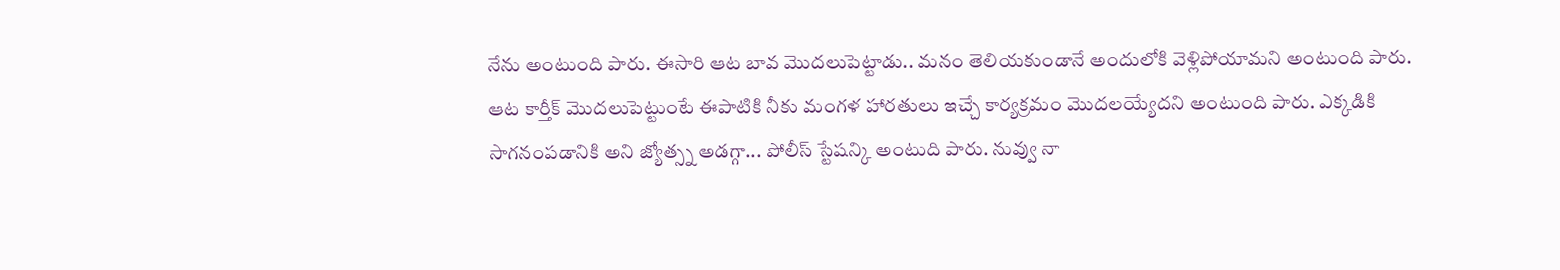నేను అంటుంది పారు. ఈసారి ఆట బావ మొదలుపెట్టాడు.. మనం తెలియకుండానే అందులోకి వెళ్లిపోయామని అంటుంది పారు. ఆట కార్తీక్ మొదలుపెట్టుంటే ఈపాటికి నీకు మంగళ హారతులు ఇచ్చే కార్యక్రమం మొదలయ్యేదని అంటుంది పారు. ఎక్కడికి సాగనంపడానికి అని జ్యోత్స్న అడగ్గా... పోలీస్ స్టేషన్కి అంటుది పారు. నువ్వు నా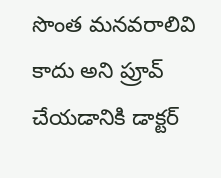సొంత మనవరాలివి కాదు అని ప్రూవ్ చేయడానికి డాక్టర్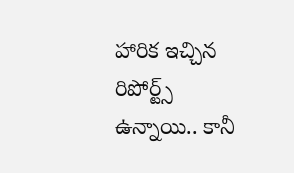హారిక ఇచ్చిన రిపోర్ట్స్ ఉన్నాయి.. కానీ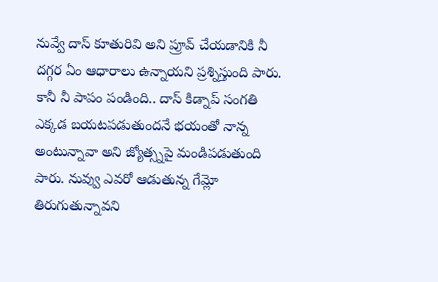నువ్వే దాస్ కూతురివి అని ప్రూవ్ చేయడానికి నీ దగ్గర ఏం ఆధారాలు ఉన్నాయని ప్రశ్నిస్తుంది పారు. కానీ నీ పాపం పండింది.. దాస్ కిడ్నాప్ సంగతి ఎక్కడ బయటపడుతుందనే భయంతో నాన్న అంటున్నావా అని జ్యోత్స్నపై మండిపడుతుంది పారు. నువ్వు ఎవరో ఆడుతున్న గేమ్లో తిరుగుతున్నావని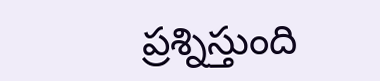ప్రశ్నిస్తుంది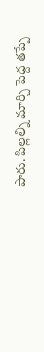పారు. పిల్లల్ని మార్చి పెద్ద తప్పే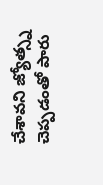చేశావని జ్యోత్స్న చెప్పడంతో పారు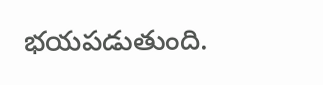భయపడుతుంది.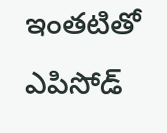ఇంతటితో ఎపిసోడ్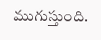ముగుస్తుంది.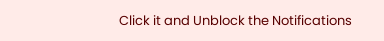Click it and Unblock the Notifications